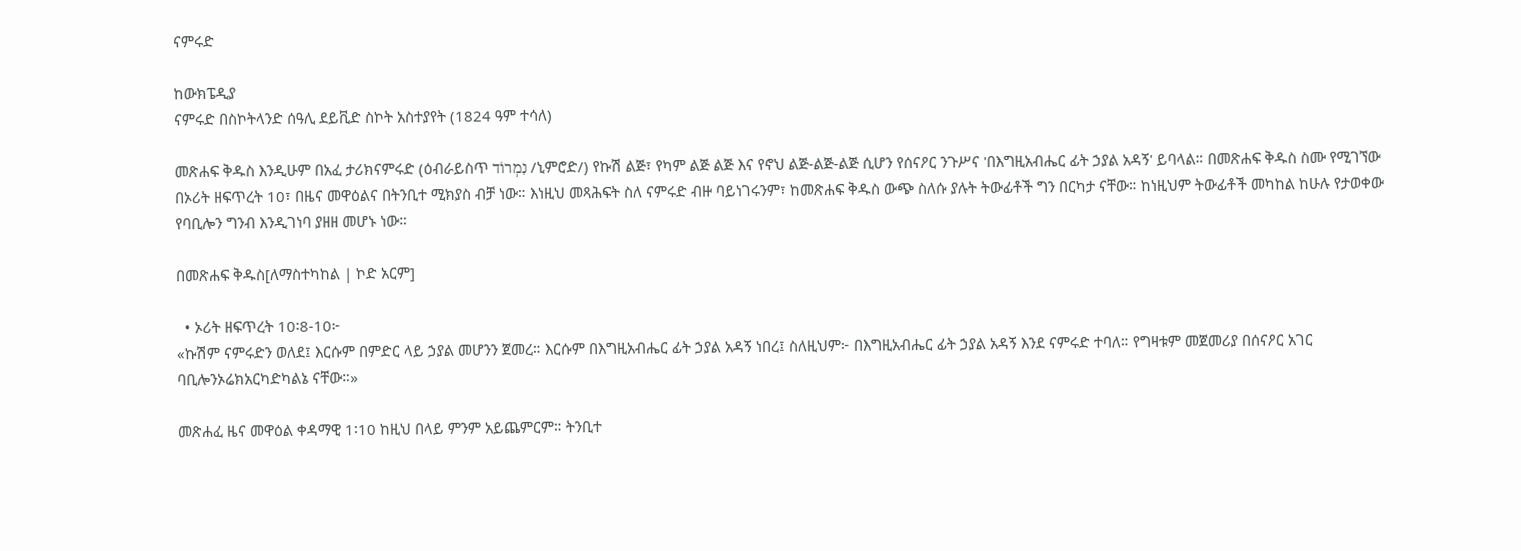ናምሩድ

ከውክፔዲያ
ናምሩድ በስኮትላንድ ሰዓሊ ደይቪድ ስኮት አስተያየት (1824 ዓም ተሳለ)

መጽሐፍ ቅዱስ እንዲሁም በአፈ ታሪክናምሩድ (ዕብራይስጥ נִמְרוֹד /ኒምሮድ/) የኩሽ ልጅ፣ የካም ልጅ ልጅ እና የኖህ ልጅ-ልጅ-ልጅ ሲሆን የሰናዖር ንጉሥና 'በእግዚአብሔር ፊት ኃያል አዳኝ' ይባላል። በመጽሐፍ ቅዱስ ስሙ የሚገኘው በኦሪት ዘፍጥረት 10፣ በዜና መዋዕልና በትንቢተ ሚክያስ ብቻ ነው። እነዚህ መጻሕፍት ስለ ናምሩድ ብዙ ባይነገሩንም፣ ከመጽሐፍ ቅዱስ ውጭ ስለሱ ያሉት ትውፊቶች ግን በርካታ ናቸው። ከነዚህም ትውፊቶች መካከል ከሁሉ የታወቀው የባቢሎን ግንብ እንዲገነባ ያዘዘ መሆኑ ነው።

በመጽሐፍ ቅዱስ[ለማስተካከል | ኮድ አርም]

  • ኦሪት ዘፍጥረት 10፡8-10፦
«ኩሽም ናምሩድን ወለደ፤ እርሱም በምድር ላይ ኃያል መሆንን ጀመረ። እርሱም በእግዚአብሔር ፊት ኃያል አዳኝ ነበረ፤ ስለዚህም፦ በእግዚአብሔር ፊት ኃያል አዳኝ እንደ ናምሩድ ተባለ። የግዛቱም መጀመሪያ በሰናዖር አገር ባቢሎንኦሬክአርካድካልኔ ናቸው።»

መጽሐፈ ዜና መዋዕል ቀዳማዊ 1፡10 ከዚህ በላይ ምንም አይጨምርም። ትንቢተ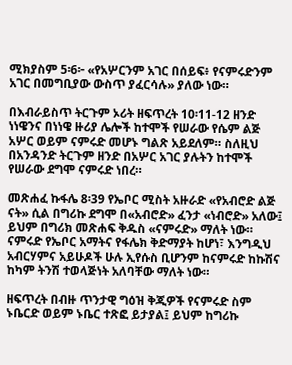ሚክያስም 5፡6፦ «የአሦርንም አገር በሰይፍ፥ የናምሩድንም አገር በመግቢያው ውስጥ ያፈርሳሉ» ያለው ነው።

በእብራይስጥ ትርጉም ኦሪት ዘፍጥረት 10፡11-12 ዘንድ ነነዌንና በነነዌ ዙሪያ ሌሎች ከተሞች የሠራው የሴም ልጅ አሦር ወይም ናምሩድ መሆኑ ግልጽ አይደለም። ስለዚህ በአንዳንድ ትርጉም ዘንድ በአሦር አገር ያሉትን ከተሞች የሠራው ደግሞ ናምሩድ ነበረ።

መጽሐፈ ኩፋሌ 8፡39 የኤቦር ሚስት አዙራድ «የአብሮድ ልጅ ናት» ሲል በግሪኩ ደግሞ በ«አብሮድ» ፈንታ «ነብሮድ» አለው፤ ይህም በግሪክ መጽሐፍ ቅዱስ «ናምሩድ» ማለት ነው። ናምሩድ የኤቦር አማትና የፋሌክ ቅድማያት ከሆነ፣ እንግዲህ አብርሃምና አይሁዶች ሁሉ ኢየሱስ ቢሆንም ከናምሩድ ከኩሽና ከካም ትንሽ ተወላጅነት አለባቸው ማለት ነው።

ዘፍጥረት በብዙ ጥንታዊ ግዕዝ ቅጂዎች የናምሩድ ስም ኑቤርድ ወይም ኑቤር ተጽፎ ይታያል፤ ይህም ከግሪኩ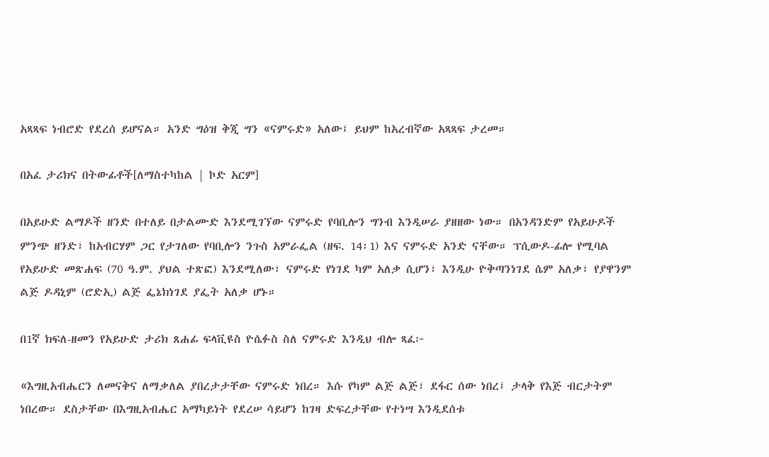አጻጻፍ ነብሮድ የደረሰ ይሆናል። አንድ ግዕዝ ቅጂ ግን «ናምሩድ» አለው፤ ይህም ከአረብኛው አጻጻፍ ታረመ።

በአፈ ታሪክና በትውፊቶች[ለማስተካከል | ኮድ አርም]

በአይሁድ ልማዶች ዘንድ በተለይ በታልሙድ እንደሚገኘው ናምሩድ የባቢሎን ግንብ እንዲሠራ ያዘዘው ነው። በአንዳንድም የአይሁዶች ምንጭ ዘንድ፣ ከአብርሃም ጋር የታገለው የባቢሎን ንጉስ አምራፌል (ዘፍ. 14፡1) እና ናምሩድ አንድ ናቸው። ፕሲውዶ-ፊሎ የሚባል የአይሁድ መጽሐፍ (70 ዓ.ም. ያህል ተጽፎ) እንደሚለው፣ ናምሩድ የነገደ ካም አለቃ ሲሆን፣ እንዲሁ ዮቅጣንነገደ ሴም አለቃ፣ የያዋንም ልጅ ዶዳኒም (ሮድኢ) ልጅ ፌኔክነገደ ያፌት አለቃ ሆኑ።

በ1ኛ ክፍለ-ዘመን የአይሁድ ታሪክ ጸሐፊ ፍላቪዩስ ዮሴፉስ ስለ ናምሩድ እንዲህ ብሎ ጻፈ፦

«እግዚአብሔርን ለመናቅና ለማቃለል ያበረታታቸው ናምሩድ ነበረ። እሱ የካም ልጅ ልጅ፣ ደፋር ሰው ነበረ፤ ታላቅ የእጅ ብርታትም ነበረው። ደስታቸው በእግዚአብሔር አማካይነት የደረሠ ሳይሆን ከገዛ ድፍረታቸው የተነሣ እንዲደሰቱ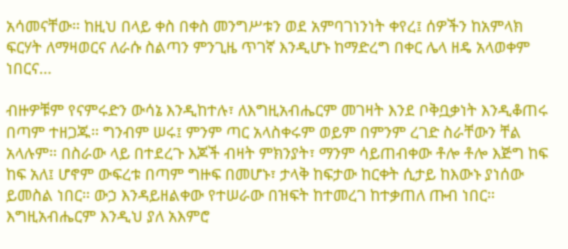አሳመናቸው። ከዚህ በላይ ቀስ በቀስ መንግሥቱን ወደ አምባገነንነት ቀየረ፤ ሰዎችን ከአምላክ ፍርሃት ለማዛወርና ለራሱ ስልጣን ምንጊዜ ጥገኛ እንዲሆኑ ከማድረግ በቀር ሌላ ዘዴ አላወቀም ነበርና…

ብዙዎቹም የናምሩድን ውሳኔ እንዲከተሉ፣ ለእግዚአብሔርም መገዛት እንደ ቦቅቧቃነት እንዲቆጠሩ በጣም ተዘጋጁ። ግንብም ሠሩ፤ ምንም ጣር አላስቀሩም ወይም በምንም ረገድ ስራቸውን ቸል አላሉም። በስራው ላይ በተደረጉ እጆች ብዛት ምክንያት፣ ማንም ሳይጠብቀው ቶሎ ቶሎ እጅግ ከፍ ከፍ አለ፤ ሆኖም ውፍረቱ በጣም ግዙፍ በመሆኑ፣ ታላቅ ከፍታው ከርቀት ሲታይ ከእውኑ ያነሰው ይመስል ነበር። ውኃ እንዳይዘልቀው የተሠራው በዝፍት ከተመረገ ከተቃጠለ ጡብ ነበር። እግዚአብሔርም እንዲህ ያለ አእምሮ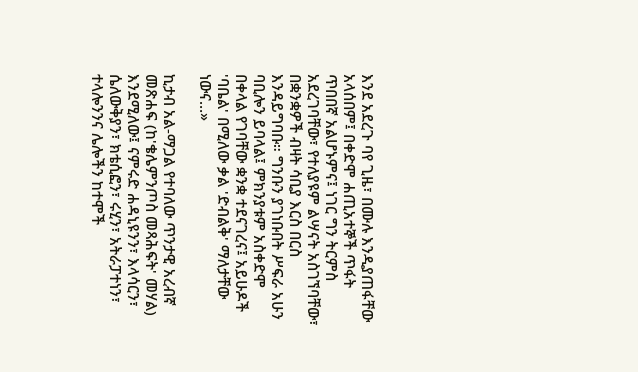እንደ አደረጉ ባየ ጊዜ፣ በሙሉ እንዲያጠፋቸው አላሰበም፤ በቀድሞ ሐጢአተኞች ጥፋት ጥበበኛ አልሆኑምና፤ ነገር ግን ትርምስ አደረገባቸው፣ የተለያዩም ልሣናት አስገኘባቸው፣ በቋንቋዎች ብዛት ሳቢያ እርስ በርስ እንዳይግባቡ። ግንቡን ያገነቡበት ሥፍራ አሁን ባቢሎን ይባላል፤ ምክንያቱም አስቀድሞ በቀላል የገባቸው ቋንቋ ተደናገረና፤ አይሁዶች 'ባቤል' በሚለው ቃል 'ድብልቅ' ማለታቸው ነውና…»

ኪታብ አል-ማጋል የተባለው ጥንታዊ አረብኛ መጽሐፍ (ከ'ቄሌምንጦስ መጻሕፍት' መሃል) እንደሚለው፤ ናምሩድ ሐዳኒዩንን፣ እላሳርን፣ ሴለውቅያን፣ ክቴሲፎን፣ ሩሂን፣ አትራፓተነን፣ ተላሎንንና ሌሎችን ከተሞች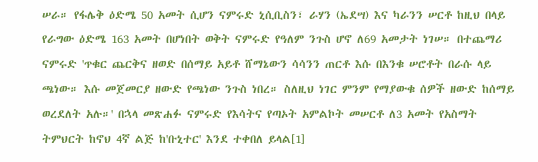ሠራ። የፋሌቅ ዕድሜ 50 አመት ሲሆን ናምሩድ ኒሲቢስን፣ ራሃን (ኤደሣ) እና ካራንን ሠርቶ ከዚህ በላይ የራግው ዕድሜ 163 አመት በሆነበት ወቅት ናምሩድ የዓለም ንጉስ ሆኖ ለ69 አመታት ነገሠ። በተጨማሪ ናምሩድ 'ጥቁር ጨርቅና ዘወድ በሰማይ አይቶ ሸማኔውን ሳሳንን ጠርቶ እሱ በእንቁ ሠሮቶት በራሱ ላይ ጫነው። እሱ መጀመርያ ዘውድ የጫነው ንጉስ ነበረ። ስለዚህ ነገር ምንም የማያውቁ ሰዎች ዘውድ ከሰማይ ወረደለት አሉ።' በኋላ መጽሐፉ ናምሩድ የእሳትና የጣኦት አምልኮት መሠርቶ ለ3 አመት የአስማት ትምህርት ከኖህ 4ኛ ልጅ ከ'ቡኒተር' እንደ ተቀበለ ይላል[1]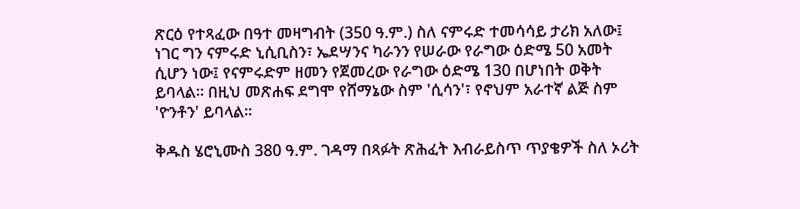ጽርዕ የተጻፈው በዓተ መዛግብት (350 ዓ.ም.) ስለ ናምሩድ ተመሳሳይ ታሪክ አለው፤ ነገር ግን ናምሩድ ኒሲቢስን፣ ኤደሣንና ካራንን የሠራው የራግው ዕድሜ 50 አመት ሲሆን ነው፤ የናምሩድም ዘመን የጀመረው የራግው ዕድሜ 130 በሆነበት ወቅት ይባላል። በዚህ መጽሐፍ ደግሞ የሸማኔው ስም 'ሲሳን'፣ የኖህም አራተኛ ልጅ ስም 'ዮንቶን' ይባላል።

ቅዱስ ሄሮኒሙስ 380 ዓ.ም. ገዳማ በጻፉት ጽሕፈት እብራይስጥ ጥያቄዎች ስለ ኦሪት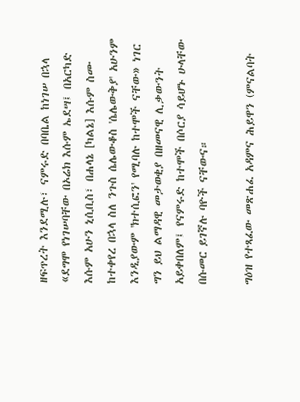ዘፍጥረት እንደሚሉ፣ ናምሩድ በባቤል ከነገሠ በኋላ «ደግሞ የነገሠባቸው በኦሬክ እሱም ኤደሣ፤ በአርካድ እሱም አሁን ኒሲቢስ፣ በሐላኔ [ካልኔ] እሱም ስሙ ከተቀየረ በኋላ ስለ ንጉስ ሴሌውቆስ 'ሴሌውቅያ' አሁንም እንዲያውም 'ክተሲፎን' የሚባሉ ከተሞች ናቸው» ነገር ግን ይህ ልማዳዊ መታወቂያ በዘመናዊ ሊቃውንት አይቀበለም፤ የናምሩድ ከተሞች በሶርያ ሳይሆኑ ሁላቸው በሱመር ይገኛሉ ባዮች ናቸውና።

ግዕዝ የተጻፈው መጽሐፈ አዳምና ሕይዋን (ምናልባት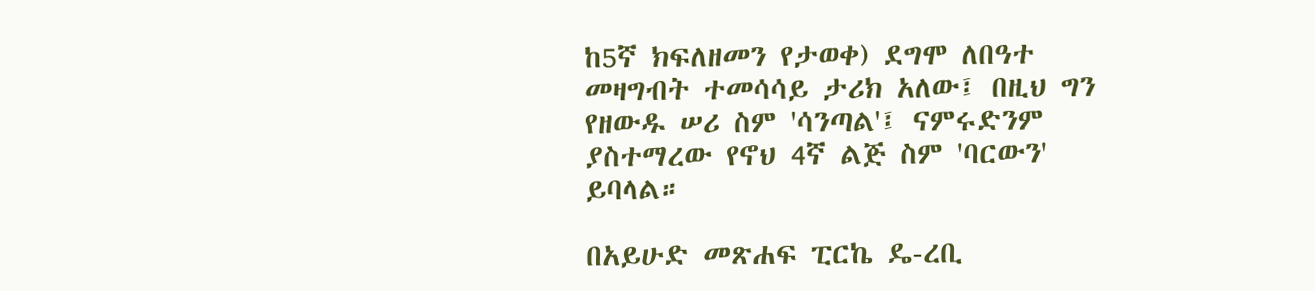ከ5ኛ ክፍለዘመን የታወቀ) ደግሞ ለበዓተ መዛግብት ተመሳሳይ ታሪክ አለው፤ በዚህ ግን የዘውዱ ሠሪ ስም 'ሳንጣል'፤ ናምሩድንም ያስተማረው የኖህ 4ኛ ልጅ ስም 'ባርውን' ይባላል።

በአይሁድ መጽሐፍ ፒርኬ ዴ-ረቢ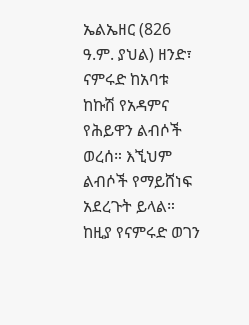ኤልኤዘር (826 ዓ.ም. ያህል) ዘንድ፣ ናምሩድ ከአባቱ ከኩሽ የአዳምና የሕይዋን ልብሶች ወረሰ። እኚህም ልብሶች የማይሸነፍ አደረጉት ይላል። ከዚያ የናምሩድ ወገን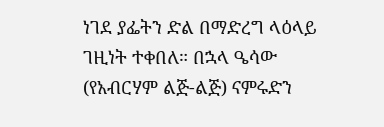ነገደ ያፌትን ድል በማድረግ ላዕላይ ገዚነት ተቀበለ። በኋላ ዔሳው (የአብርሃም ልጅ-ልጅ) ናምሩድን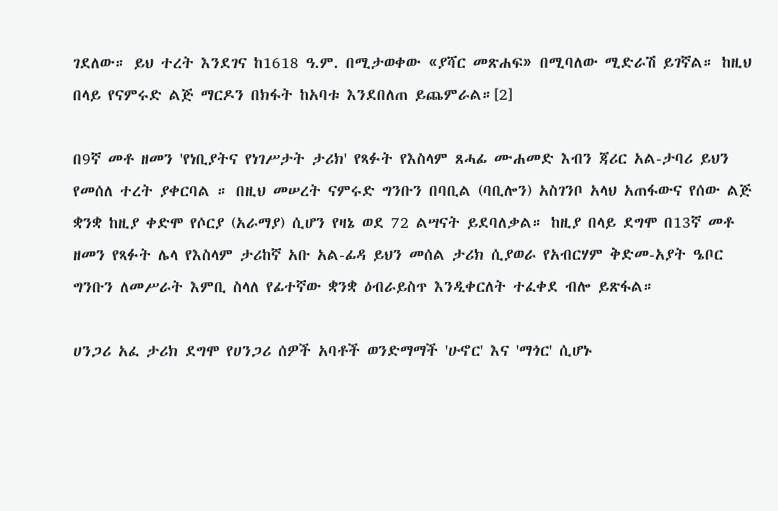ገደለው። ይህ ተረት እንደገና ከ1618 ዓ.ም. በሚታወቀው «ያሻር መጽሐፍ» በሚባለው ሚድራሽ ይገኛል። ከዚህ በላይ የናምሩድ ልጅ ማርዶን በክፋት ከአባቱ እንደበለጠ ይጨምራል።[2]

በ9ኛ መቶ ዘመን 'የነቢያትና የነገሥታት ታሪክ' የጻፉት የእስላም ጸሓፊ ሙሐመድ እብን ጃሪር አል-ታባሪ ይህን የመሰለ ተረት ያቀርባል ። በዚህ መሠረት ናምሩድ ግንቡን በባቢል (ባቢሎን) አስገንቦ አላህ አጠፋውና የሰው ልጅ ቋንቋ ከዚያ ቀድሞ የሶርያ (አራማያ) ሲሆን የዛኔ ወደ 72 ልሣናት ይደባለቃል። ከዚያ በላይ ደግሞ በ13ኛ መቶ ዘመን የጻፉት ሌላ የእስላም ታሪከኛ አቡ አል-ፊዳ ይህን መሰል ታሪክ ሲያወራ የአብርሃም ቅድመ-አያት ዔቦር ግንቡን ለመሥራት እምቢ ስላለ የፊተኛው ቋንቋ ዕብራይስጥ እንዲቀርለት ተፈቀደ ብሎ ይጽፋል።

ሀንጋሪ አፈ ታሪክ ደግሞ የሀንጋሪ ሰዎች አባቶች ወንድማማች 'ሁኖር' እና 'ማጎር' ሲሆኑ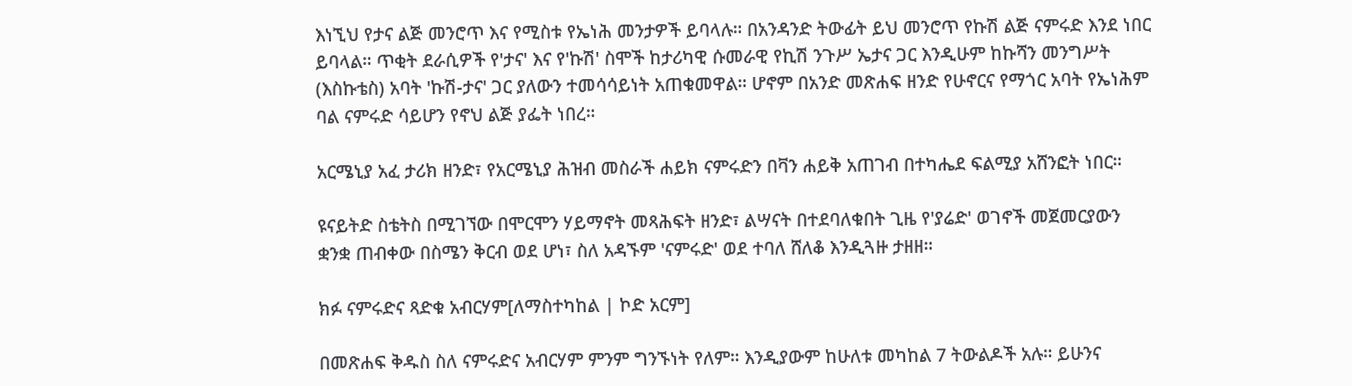እነኚህ የታና ልጅ መንሮጥ እና የሚስቱ የኤነሕ መንታዎች ይባላሉ። በአንዳንድ ትውፊት ይህ መንሮጥ የኩሽ ልጅ ናምሩድ እንደ ነበር ይባላል። ጥቂት ደራሲዎች የ'ታና' እና የ'ኩሽ' ስሞች ከታሪካዊ ሱመራዊ የኪሽ ንጉሥ ኤታና ጋር እንዲሁም ከኩሻን መንግሥት (እስኩቴስ) አባት 'ኩሽ-ታና' ጋር ያለውን ተመሳሳይነት አጠቁመዋል። ሆኖም በአንድ መጽሐፍ ዘንድ የሁኖርና የማጎር አባት የኤነሕም ባል ናምሩድ ሳይሆን የኖህ ልጅ ያፌት ነበረ።

አርሜኒያ አፈ ታሪክ ዘንድ፣ የአርሜኒያ ሕዝብ መስራች ሐይክ ናምሩድን በቫን ሐይቅ አጠገብ በተካሔደ ፍልሚያ አሸንፎት ነበር።

ዩናይትድ ስቴትስ በሚገኘው በሞርሞን ሃይማኖት መጻሕፍት ዘንድ፣ ልሣናት በተደባለቁበት ጊዜ የ'ያሬድ' ወገኖች መጀመርያውን ቋንቋ ጠብቀው በስሜን ቅርብ ወደ ሆነ፣ ስለ አዳኙም 'ናምሩድ' ወደ ተባለ ሸለቆ እንዲጓዙ ታዘዘ።

ክፉ ናምሩድና ጻድቁ አብርሃም[ለማስተካከል | ኮድ አርም]

በመጽሐፍ ቅዱስ ስለ ናምሩድና አብርሃም ምንም ግንኙነት የለም። እንዲያውም ከሁለቱ መካከል 7 ትውልዶች አሉ። ይሁንና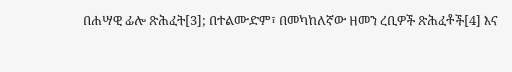በሐሣዊ ፊሎ ጽሕፈት[3]; በተልሙድም፣ በመካከለኛው ዘመን ረቢዎች ጽሕፈቶች[4] እና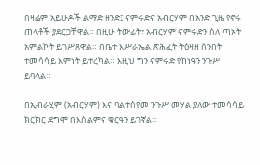በዛሬም አይሁዶች ልማድ ዘንድ፤ ናምሩድና አብርሃም በአንድ ጊዜ የኖሩ ጠላቶች ያደርጋቸዋል። በዚሁ ትውፊት፣ አብርሃም ናምሩድን ስለ ጣኦት አምልኮት ይገሥጸዋል። በቤተ እሥራኤል ጽሕፈት ትዕዛዘ ሰንበት ተመሳሳይ እምነት ይተረካል። እዚህ ግን ናምሩድ የከነዓን ንጉሥ ይባላል።

በኢብራሂም (አብርሃም) እና ባልተሰየመ ንጉሥ መሃል ያለው ተመሳሳይ ክርክር ደግሞ በእስልምና ቁርዓን ይገኛል።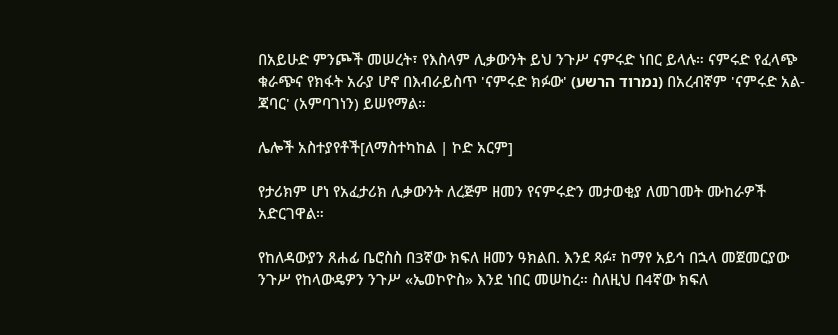በአይሁድ ምንጮች መሠረት፣ የእስላም ሊቃውንት ይህ ንጉሥ ናምሩድ ነበር ይላሉ። ናምሩድ የፈላጭ ቁራጭና የክፋት አራያ ሆኖ በእብራይስጥ 'ናምሩድ ክፉው' (נמרוד הרשע) በአረብኛም 'ናምሩድ አል-ጃባር' (አምባገነን) ይሠየማል።

ሌሎች አስተያየቶች[ለማስተካከል | ኮድ አርም]

የታሪክም ሆነ የአፈታሪክ ሊቃውንት ለረጅም ዘመን የናምሩድን መታወቂያ ለመገመት ሙከራዎች አድርገዋል።

የከለዳውያን ጸሐፊ ቤሮስስ በ3ኛው ክፍለ ዘመን ዓክልበ. እንደ ጻፉ፣ ከማየ አይኅ በኋላ መጀመርያው ንጉሥ የከላውዴዎን ንጉሥ «ኤወኮዮስ» እንደ ነበር መሠከረ። ስለዚህ በ4ኛው ክፍለ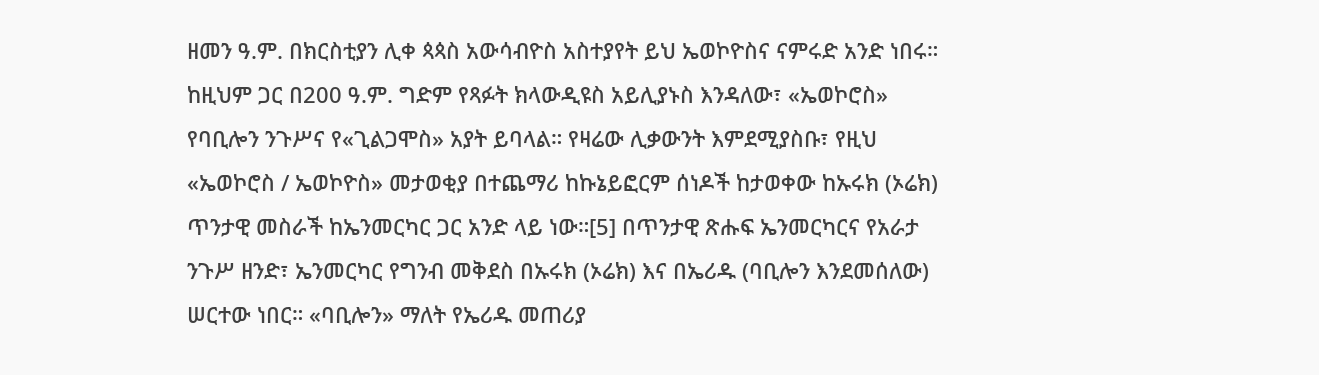ዘመን ዓ.ም. በክርስቲያን ሊቀ ጳጳስ አውሳብዮስ አስተያየት ይህ ኤወኮዮስና ናምሩድ አንድ ነበሩ። ከዚህም ጋር በ200 ዓ.ም. ግድም የጻፉት ክላውዲዩስ አይሊያኑስ እንዳለው፣ «ኤወኮሮስ» የባቢሎን ንጉሥና የ«ጊልጋሞስ» አያት ይባላል። የዛሬው ሊቃውንት እምደሚያስቡ፣ የዚህ «ኤወኮሮስ / ኤወኮዮስ» መታወቂያ በተጨማሪ ከኩኔይፎርም ሰነዶች ከታወቀው ከኡሩክ (ኦሬክ) ጥንታዊ መስራች ከኤንመርካር ጋር አንድ ላይ ነው።[5] በጥንታዊ ጽሑፍ ኤንመርካርና የአራታ ንጉሥ ዘንድ፣ ኤንመርካር የግንብ መቅደስ በኡሩክ (ኦሬክ) እና በኤሪዱ (ባቢሎን እንደመሰለው) ሠርተው ነበር። «ባቢሎን» ማለት የኤሪዱ መጠሪያ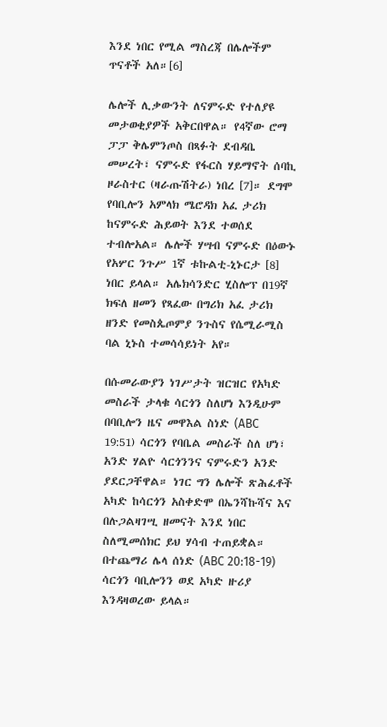እንደ ነበር የሚል ማስረጃ በሌሎችም ጥናቶች አለ።[6]

ሌሎች ሊቃውንት ለናምሩድ የተለያዩ መታወቂያዎች አቅርበዋል። የ4ኛው ሮማ ፓፓ ቅሌምንጦስ በጻፉት ደብዳቤ መሠረት፣ ናምሩድ የፋርስ ሃይማኖት ሰባኪ ዞራስተር (ዛራጡሽትራ) ነበረ [7]። ደግሞ የባቢሎን አምላክ ሜሮዳክ አፈ ታሪክ ከናምሩድ ሕይወት እንደ ተወሰደ ተብሎአል። ሌሎች ሃሣብ ናምሩድ በዕውኑ የአሦር ንጉሥ 1ኛ ቱኩልቲ-ኒኑርታ [8] ነበር ይላል። አሌክሳንድር ሂስሎፕ በ19ኛ ክፍለ ዘመን የጻፈው በግሪክ አፈ ታሪክ ዘንድ የመስጴጦምያ ንጉስና የሴሚራሚስ ባል ኒኑስ ተመሳሳይነት አየ።

በሱመራውያን ነገሥታት ዝርዝር የአካድ መስራች ታላቁ ሳርጎን ስለሆነ እንዲሁም በባቢሎን ዜና መዋእል ስነድ (ABC 19:51) ሳርጎን የባቤል መስራች ስለ ሆነ፣ አንድ ሃልዮ ሳርጎንንና ናምሩድን አንድ ያደርጋቸዋል። ነገር ግን ሌሎች ጽሕፈቶች አካድ ከሳርጎን አስቀድሞ በኤንሻኩሻና እና በሉጋልዛገሢ ዘመናት እንደ ነበር ስለሚመሰክር ይህ ሃሳብ ተጠይቋል። በተጨማሪ ሌላ ሰነድ (ABC 20:18-19) ሳርጎን ባቢሎንን ወደ አካድ ዙሪያ እንዳዛወረው ይላል።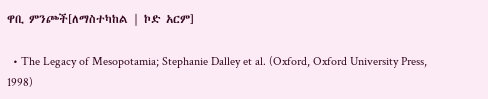ዋቢ ምንጮች[ለማስተካከል | ኮድ አርም]

  • The Legacy of Mesopotamia; Stephanie Dalley et al. (Oxford, Oxford University Press, 1998)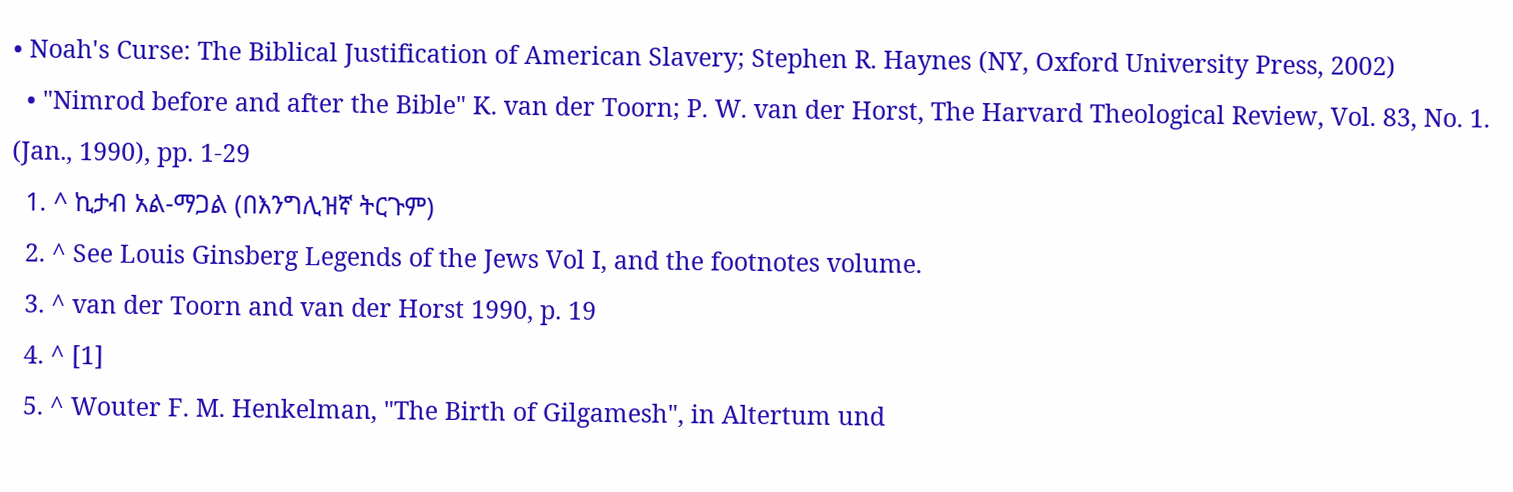• Noah's Curse: The Biblical Justification of American Slavery; Stephen R. Haynes (NY, Oxford University Press, 2002)
  • "Nimrod before and after the Bible" K. van der Toorn; P. W. van der Horst, The Harvard Theological Review, Vol. 83, No. 1. (Jan., 1990), pp. 1-29
  1. ^ ኪታብ አል-ማጋል (በእንግሊዝኛ ትርጉም)
  2. ^ See Louis Ginsberg Legends of the Jews Vol I, and the footnotes volume.
  3. ^ van der Toorn and van der Horst 1990, p. 19
  4. ^ [1]
  5. ^ Wouter F. M. Henkelman, "The Birth of Gilgamesh", in Altertum und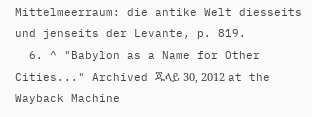Mittelmeerraum: die antike Welt diesseits und jenseits der Levante, p. 819.
  6. ^ "Babylon as a Name for Other Cities..." Archived ጁላይ 30, 2012 at the Wayback Machine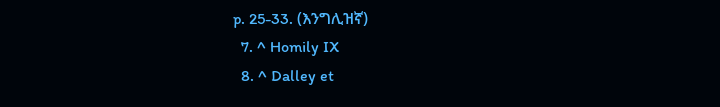p. 25-33. (እንግሊዝኛ)
  7. ^ Homily IX
  8. ^ Dalley et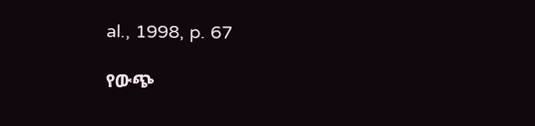al., 1998, p. 67

የውጭ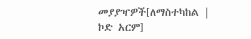መያያዣዎች[ለማስተካከል | ኮድ አርም]